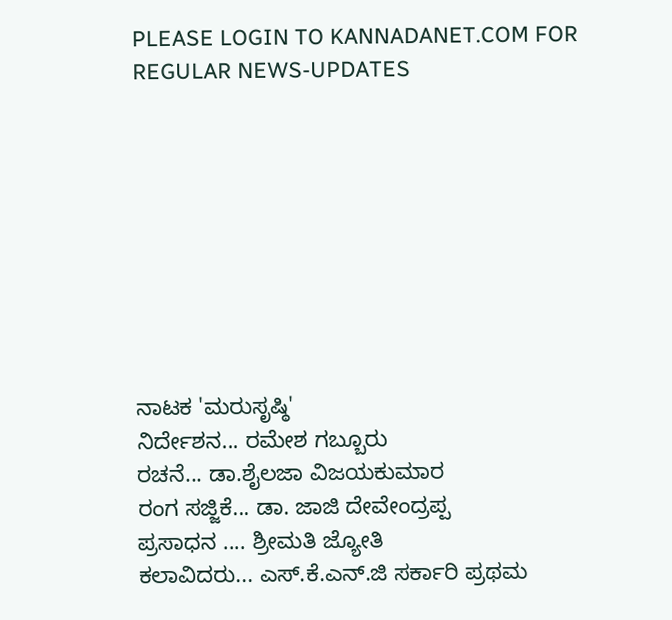PLEASE LOGIN TO KANNADANET.COM FOR REGULAR NEWS-UPDATES









ನಾಟಕ 'ಮರುಸೃಷ್ಠಿ'
ನಿರ್ದೇಶನ... ರಮೇಶ ಗಬ್ಬೂರು
ರಚನೆ... ಡಾ.ಶೈಲಜಾ ವಿಜಯಕುಮಾರ
ರಂಗ ಸಜ್ಜಿಕೆ... ಡಾ. ಜಾಜಿ ದೇವೇಂದ್ರಪ್ಪ
ಪ್ರಸಾಧನ .... ಶ್ರೀಮತಿ ಜ್ಯೋತಿ
ಕಲಾವಿದರು... ಎಸ್.ಕೆ.ಎನ್.ಜಿ ಸರ್ಕಾರಿ ಪ್ರಥಮ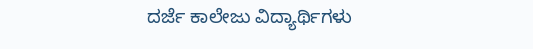ದರ್ಜೆ ಕಾಲೇಜು ವಿದ್ಯಾರ್ಥಿಗಳು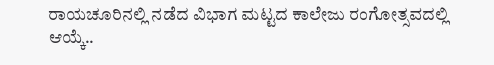ರಾಯಚೂರಿನಲ್ಲಿ ನಡೆದ ವಿಭಾಗ ಮಟ್ಟದ ಕಾಲೇಜು ರಂಗೋತ್ಸವದಲ್ಲಿ ಆಯ್ಕೆ..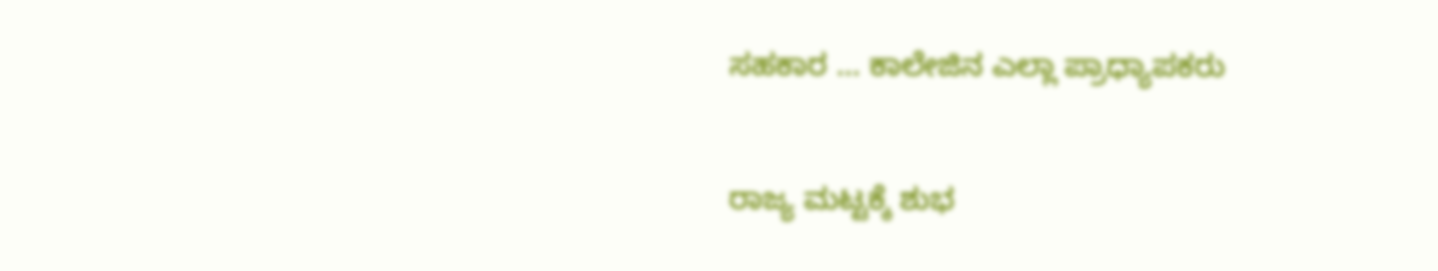ಸಹಕಾರ ... ಕಾಲೇಜಿನ ಎಲ್ಲಾ ಪ್ರಾಧ್ಯಾಪಕರು

ರಾಜ್ಯ ಮಟ್ಟಕ್ಕೆ ಶುಭ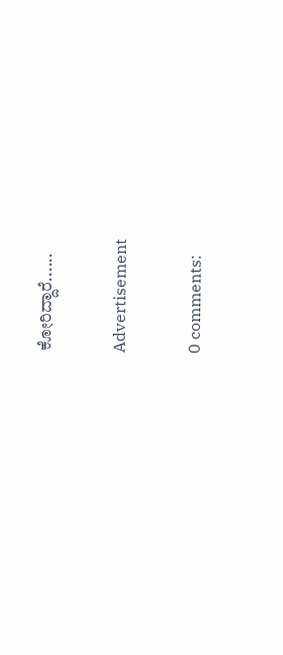ಕೋರಿದ್ದಾರೆ......

Advertisement

0 comments: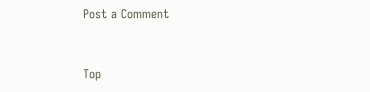Post a Comment


Top